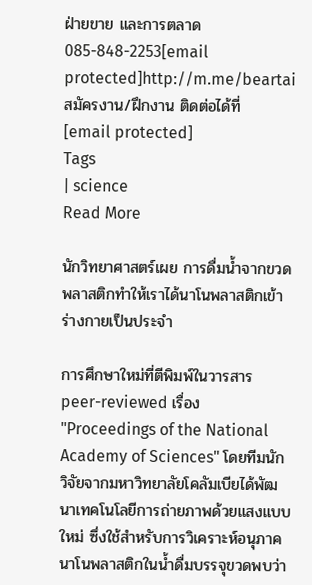ฝ่ายขาย และการตลาด
085-848-2253[email protected]http://m.me/beartai
สมัครงาน/ฝึกงาน ติดต่อได้ที่
[email protected]
Tags
| science
Read More

นักวิทยาศาสตร์เผย การดื่มน้ำจากขวดพลาสติกทำให้เราได้นาโนพลาสติกเข้าร่างกายเป็นประจำ

การศึกษาใหม่ที่ตีพิมพ์ในวารสาร peer-reviewed เรื่อง "Proceedings of the National Academy of Sciences" โดยทีมนักวิจัยจากมหาวิทยาลัยโคลัมเบียได้พัฒนาเทคโนโลยีการถ่ายภาพด้วยแสงแบบใหม่ ซึ่งใช้สำหรับการวิเคราะห์อนุภาคนาโนพลาสติกในน้ำดื่มบรรจุขวดพบว่า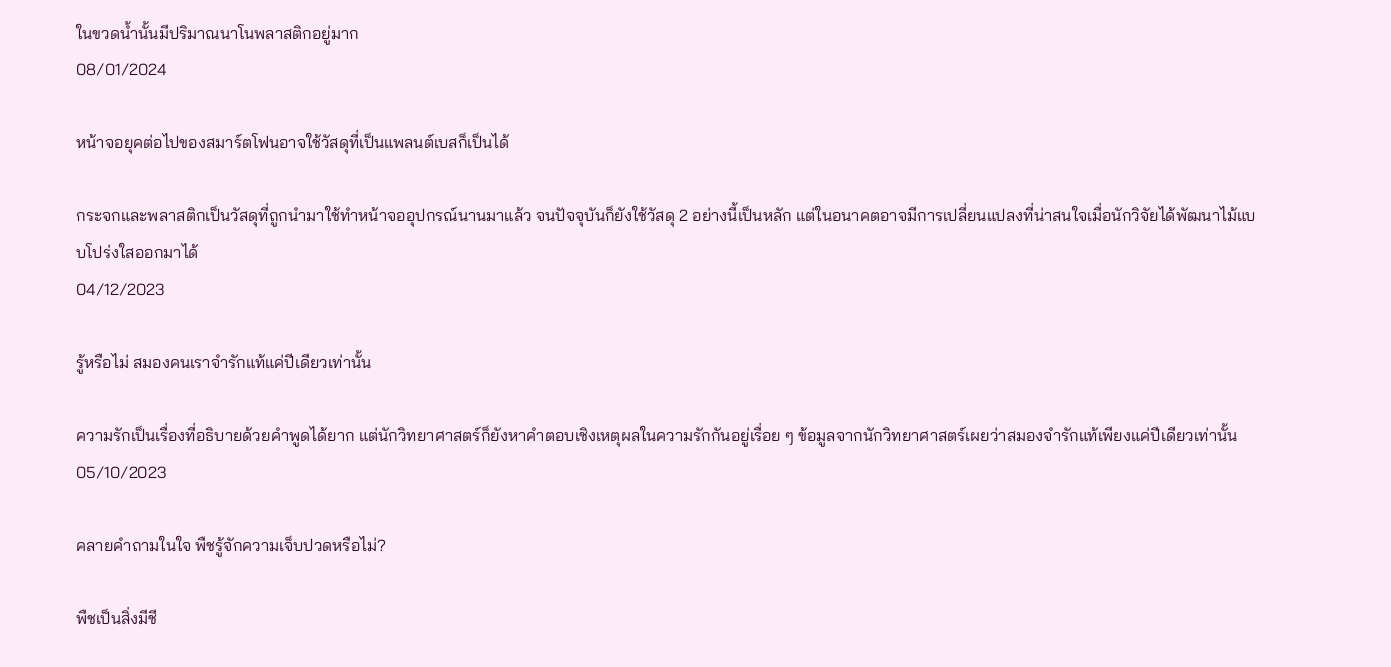ในขวดน้ำนั้นมีปริมาณนาโนพลาสติกอยู่มาก
08/01/2024

หน้าจอยุคต่อไปของสมาร์ตโฟนอาจใช้วัสดุที่เป็นแพลนต์เบสก็เป็นได้

กระจกและพลาสติกเป็นวัสดุที่ถูกนำมาใช้ทำหน้าจออุปกรณ์นานมาแล้ว จนปัจจุบันก็ยังใช้วัสดุ 2 อย่างนี้เป็นหลัก แต่ในอนาคตอาจมีการเปลี่ยนแปลงที่น่าสนใจเมื่อนักวิจัยได้พัฒนาไม้แบบโปร่งใสออกมาได้
04/12/2023

รู้หรือไม่ สมองคนเราจำรักแท้แค่ปีเดียวเท่านั้น

ความรักเป็นเรื่องที่อธิบายด้วยคำพูดได้ยาก แต่นักวิทยาศาสตร์ก็ยังหาคำตอบเชิงเหตุผลในความรักกันอยู่เรื่อย ๆ ข้อมูลจากนักวิทยาศาสตร์เผยว่าสมองจำรักแท้เพียงแค่ปีเดียวเท่านั้น
05/10/2023

คลายคำถามในใจ พืชรู้จักความเจ็บปวดหรือไม่?

พืชเป็นสิ่งมีชี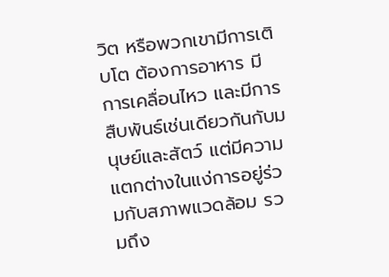วิต หรือพวกเขามีการเติบโต ต้องการอาหาร มีการเคลื่อนไหว และมีการสืบพันธ์เช่นเดียวกันกับมนุษย์และสัตว์ แต่มีความแตกต่างในแง่การอยู่ร่วมกับสภาพแวดล้อม รวมถึง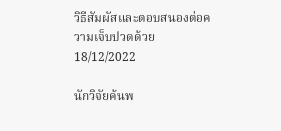วิธีสัมผัสและตอบสนองต่อความเจ็บปวดด้วย
18/12/2022

นักวิจัยค้นพ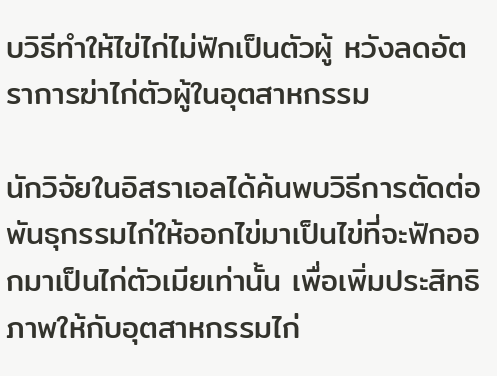บวิธีทำให้ไข่ไก่ไม่ฟักเป็นตัวผู้ หวังลดอัตราการฆ่าไก่ตัวผู้ในอุตสาหกรรม

นักวิจัยในอิสราเอลได้ค้นพบวิธีการตัดต่อพันธุกรรมไก่ให้ออกไข่มาเป็นไข่ที่จะฟักออกมาเป็นไก่ตัวเมียเท่านั้น เพื่อเพิ่มประสิทธิภาพให้กับอุตสาหกรรมไก่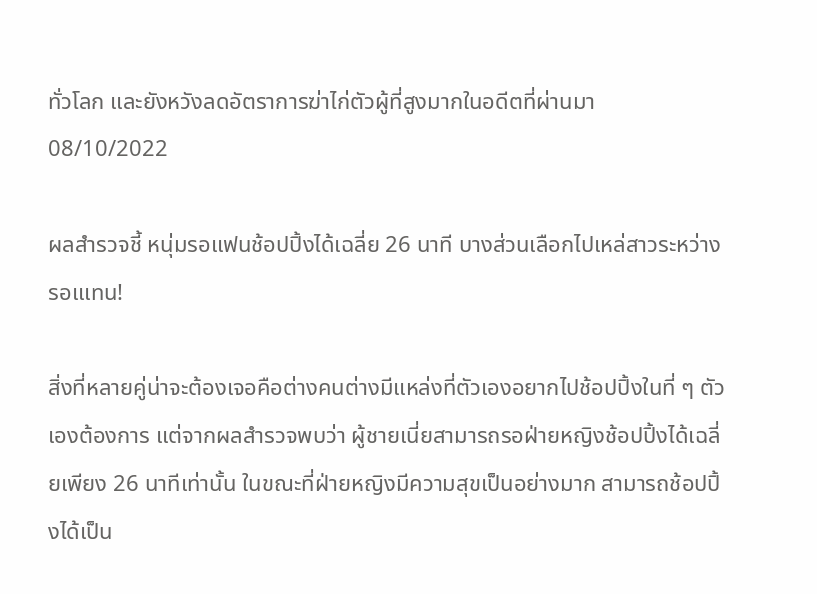ทั่วโลก และยังหวังลดอัตราการฆ่าไก่ตัวผู้ที่สูงมากในอดีตที่ผ่านมา
08/10/2022

ผลสำรวจชี้ หนุ่มรอแฟนช้อปปิ้งได้เฉลี่ย 26 นาที บางส่วนเลือกไปเหล่สาวระหว่างรอเแทน!

สิ่งที่หลายคู่น่าจะต้องเจอคือต่างคนต่างมีแหล่งที่ตัวเองอยากไปช้อปปิ้งในที่ ๆ ตัวเองต้องการ แต่จากผลสำรวจพบว่า ผู้ชายเนี่ยสามารถรอฝ่ายหญิงช้อปปิ้งได้เฉลี่ยเพียง 26 นาทีเท่านั้น ในขณะที่ฝ่ายหญิงมีความสุขเป็นอย่างมาก สามารถช้อปปิ้งได้เป็น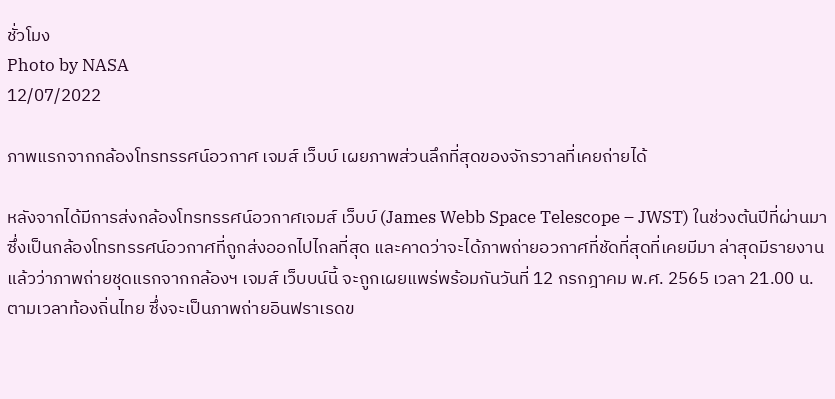ชั่วโมง
Photo by NASA
12/07/2022

ภาพแรกจากกล้องโทรทรรศน์อวกาศ เจมส์ เว็บบ์ เผยภาพส่วนลึกที่สุดของจักรวาลที่เคยถ่ายได้

หลังจากได้มีการส่งกล้องโทรทรรศน์อวกาศเจมส์ เว็บบ์ (James Webb Space Telescope – JWST) ในช่วงต้นปีที่ผ่านมา ซึ่งเป็นกล้องโทรทรรศน์อวกาศที่ถูกส่งออกไปไกลที่สุด และคาดว่าจะได้ภาพถ่ายอวกาศที่ชัดที่สุดที่เคยมีมา ล่าสุดมีรายงานแล้วว่าภาพถ่ายชุดแรกจากกล้องฯ เจมส์ เว็บบน์นี้ จะถูกเผยแพร่พร้อมกันวันที่ 12 กรกฎาคม พ.ศ. 2565 เวลา 21.00 น. ตามเวลาท้องถิ่นไทย ซึ่งจะเป็นภาพถ่ายอินฟราเรดข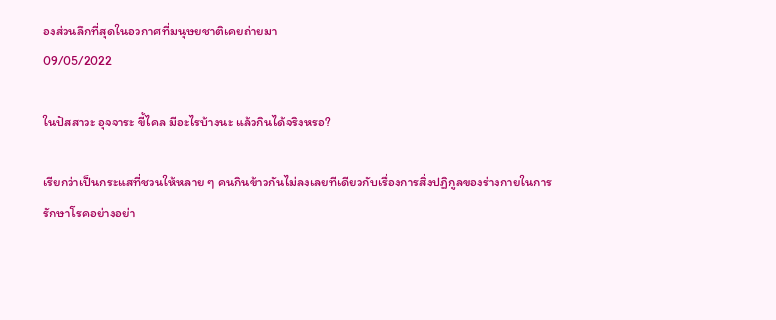องส่วนลึกที่สุดในอวกาศที่มนุษยชาติเคยถ่ายมา
09/05/2022

ในปัสสาวะ อุจจาระ ขี้ไคล มีอะไรบ้างนะ แล้วกินได้จริงหรอ?

เรียกว่าเป็นกระแสที่ชวนให้หลาย ๆ คนกินข้าวกันไม่ลงเลยทีเดียวกับเรื่องการสิ่งปฏิกูลของร่างกายในการรักษาโรคอย่างอย่า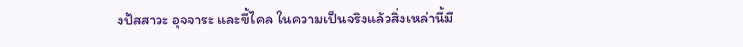งปัสสาวะ อุจจาระ และขี้ไคล ในความเป็นจริงแล้วสิ่งเหล่านี้มี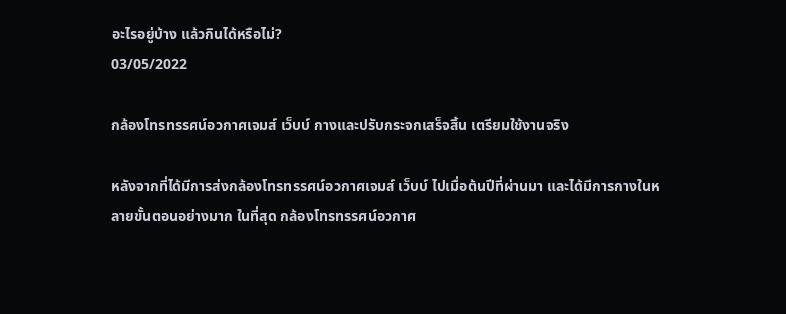อะไรอยู่บ้าง แล้วกินได้หรือไม่?
03/05/2022

กล้องโทรทรรศน์อวกาศเจมส์ เว็บบ์ กางและปรับกระจกเสร็จสิ้น เตรียมใช้งานจริง

หลังจากที่ได้มีการส่งกล้องโทรทรรศน์อวกาศเจมส์ เว็บบ์ ไปเมื่อต้นปีที่ผ่านมา และได้มีการกางในหลายขั้นตอนอย่างมาก ในที่สุด กล้องโทรทรรศน์อวกาศ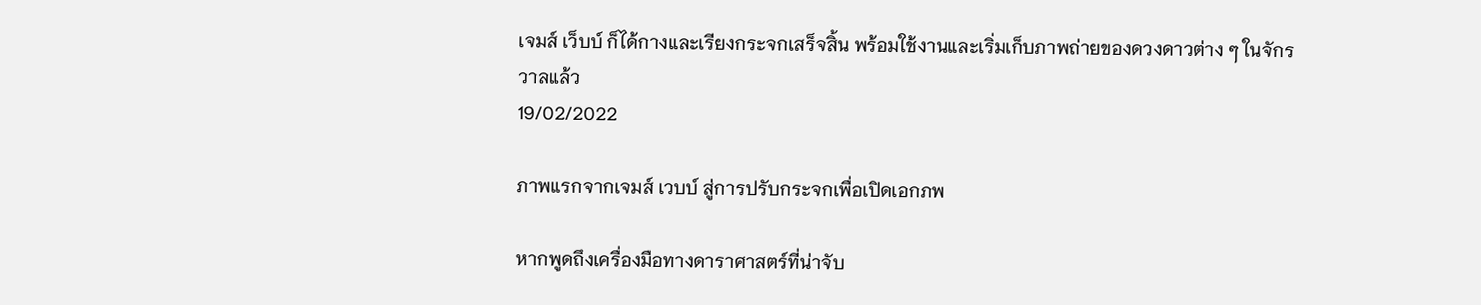เจมส์ เว็บบ์ ก็ได้กางและเรียงกระจกเสร็จสิ้น พร้อมใช้งานและเริ่มเก็บภาพถ่ายของดวงดาวต่าง ๆ ในจักรวาลแล้ว
19/02/2022

ภาพแรกจากเจมส์ เวบบ์ สู่การปรับกระจกเพื่อเปิดเอกภพ

หากพูดถึงเครื่องมือทางดาราศาสตร์ที่น่าจับ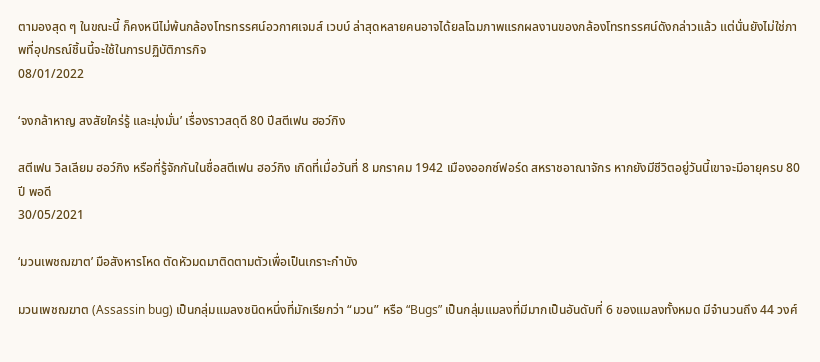ตามองสุด ๆ ในขณะนี้ ก็คงหนีไม่พ้นกล้องโทรทรรศน์อวกาศเจมส์ เวบบ์ ล่าสุดหลายคนอาจได้ยลโฉมภาพแรกผลงานของกล้องโทรทรรศน์ดังกล่าวแล้ว แต่นั่นยังไม่ใช่ภาพที่อุปกรณ์ชิ้นนี้จะใช้ในการปฏิบัติภารกิจ
08/01/2022

‘จงกล้าหาญ สงสัยใคร่รู้ และมุ่งมั่น’ เรื่องราวสดุดี 80 ปีสตีเฟน ฮอว์กิง

สตีเฟน วิลเลียม ฮอว์กิง หรือที่รู้จักกันในชื่อสตีเฟน ฮอว์กิง เกิดที่เมื่อวันที่ 8 มกราคม 1942 เมืองออกซ์ฟอร์ด สหราชอาณาจักร หากยังมีชีวิตอยู่วันนี้เขาจะมีอายุครบ 80 ปี พอดี
30/05/2021

‘มวนเพชฌฆาต’ มือสังหารโหด ตัดหัวมดมาติดตามตัวเพื่อเป็นเกราะกำบัง

มวนเพชฌฆาต (Assassin bug) เป็นกลุ่มแมลงชนิดหนึ่งที่มักเรียกว่า “มวน” หรือ “Bugs” เป็นกลุ่มแมลงที่มีมากเป็นอันดับที่ 6 ของแมลงทั้งหมด มีจำนวนถึง 44 วงศ์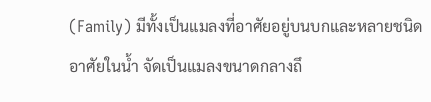(Family) มีทั้งเป็นแมลงที่อาศัยอยู่บนบกและหลายชนิดอาศัยในน้ำ จัดเป็นแมลงขนาดกลางถึ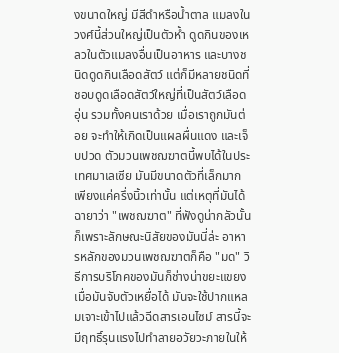งขนาดใหญ่ มีสีดำหรือน้ำตาล แมลงในวงศ์นี้ส่วนใหญ่เป็นตัวห้ำ ดูดกินของเหลวในตัวแมลงอื่นเป็นอาหาร และบางชนิดดูดกินเลือดสัตว์ แต่ก็มีหลายชนิดที่ชอบดูดเลือดสัตว์ใหญ่ที่เป็นสัตว์เลือดอุ่น รวมทั้งคนเราด้วย เมื่อเราถูกมันต่อย จะทำให้เกิดเป็นแผลผื่นแดง และเจ็บปวด ตัวมวนเพชฌฆาตนี้พบได้ในประเทศมาเลเซีย มันมีขนาดตัวที่เล็กมาก เพียงแค่ครึ่งนิ้วเท่านั้น แต่เหตุที่มันได้ฉายาว่า "เพชฌฆาต" ที่ฟังดูน่ากลัวนั้น ก็เพราะลักษณะนิสัยของมันนี่ล่ะ อาหารหลักของมวนเพชฌฆาตก็คือ "มด" วิธีการบริโภคของมันก็ช่างน่าขยะแขยง เมื่อมันจับตัวเหยื่อได้ มันจะใช้ปากแหลมเจาะเข้าไปแล้วฉีดสารเอนไซม์ สารนี้จะมีฤทธิ์รุนแรงไปทำลายอวัยวะภายในให้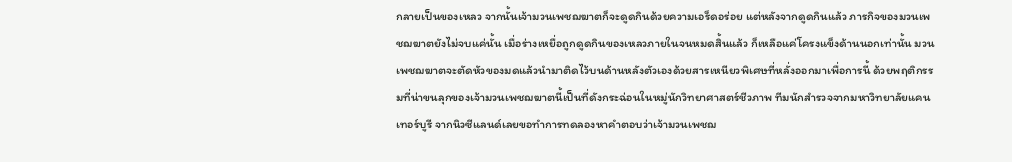กลายเป็นของเหลว จากนั้นเจ้ามวนเพชฌฆาตก็จะดูดกินด้วยความเอร็ดอร่อย แต่หลังจากดูดกินแล้ว ภารกิจของมวนเพชฌฆาตยังไม่จบแค่นั้น เมื่อร่างเหยื่อถูกดูดกินของเหลวภายในจนหมดสิ้นแล้ว ก็เหลือแค่โครงแข็งด้านนอกเท่านั้น มวนเพชฌฆาตจะตัดหัวของมดแล้วนำมาติดไว้บนด้านหลังตัวเองด้วยสารเหนียวพิเศษที่หลั่งออกมาเพื่อการนี้ ด้วยพฤติกรรมที่น่าขนลุกของเจ้ามวนเพชฌฆาตนี้เป็นที่ดังกระฉ่อนในหมู่นักวิทยาศาสตร์ชีวภาพ ทีมนักสำรวจจากมหาวิทยาลัยแคนเทอร์บูรี จากนิวซีแลนด์เลยขอทำการทดลองหาคำตอบว่าเจ้ามวนเพชฌ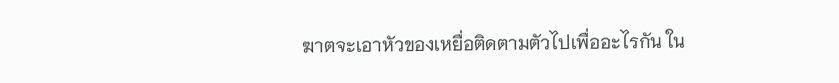ฆาตจะเอาหัวของเหยื่อติดตามตัวไปเพื่ออะไรกัน ใน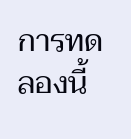การทดลองนี้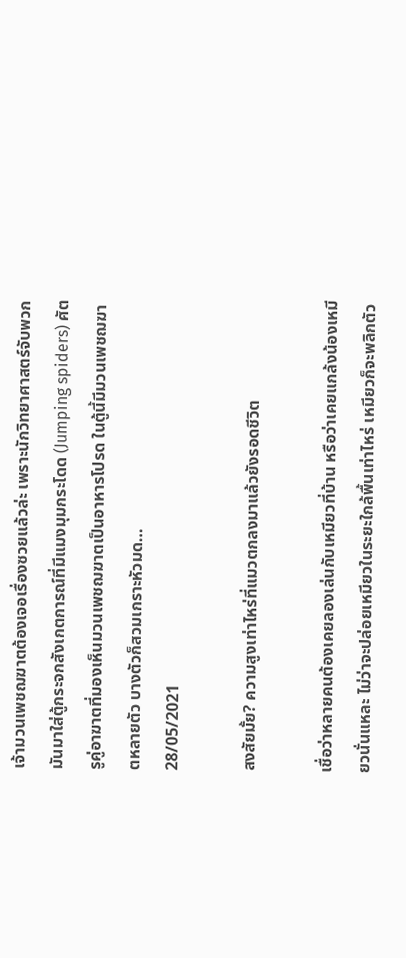เจ้ามวนเพชฌฆาตต้องเจอเรื่องซวยแล้วล่ะ เพราะนักวิทยาศาสตร์จับพวกมันมาใส่ตู้กระจกสังเกตการณ์ที่มีแมงมุมกระโดด (Jumping spiders) ศัตรูคู่อาฆาตที่มองเห็นมวนเพชฌฆาตเป็นอาหารโปรด ในตู้นี้มีมวนเพชฌฆาตหลายตัว บางตัวก็สวมเกราะหัวมด…
28/05/2021

สงสัยมั้ย? ความสูงเท่าไหร่ที่แมวตกลงมาแล้วยังรอดชีวิต

เชื่อว่าหลายคนต้องเคยลองเล่นกับเหมียวที่บ้าน หรือว่าเคยแกล้งน้องเหมียวนั่นแหละ ไม่ว่าจะปล่อยเหมียวในระยะใกล้พื้นเท่าไหร่ เหมียวก็จะพลิกตัว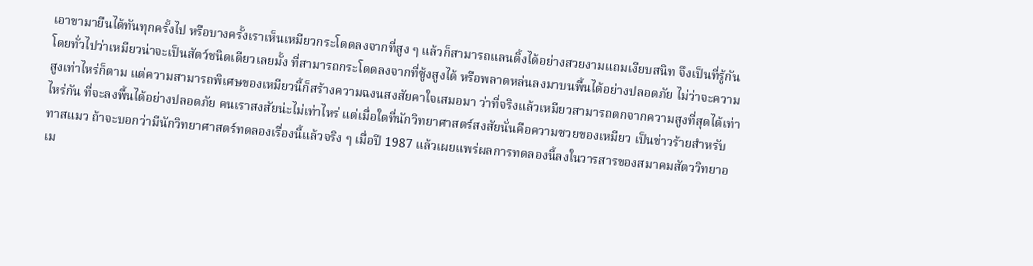เอาขามายืนได้ทันทุกครั้งไป หรือบางครั้งเราเห็นเหมียวกระโดดลงจากที่สูง ๆ แล้วก็สามารถแลนดิ้งได้อย่างสวยงามแถมเงียบสนิท จึงเป็นที่รู้กันโดยทั่วไปว่าเหมียวน่าจะเป็นสัตว์ชนิดเดียวเลยมั้ง ที่สามารถกระโดดลงจากที่ซู้งสูงได้ หรือพลาดหล่นลงมาบนพื้นได้อย่างปลอดภัย ไม่ว่าจะความสูงเท่าไหร่ก็ตาม แต่ความสามารถพิเศษของเหมียวนี้ก็สร้างความฉงนสงสัยคาใจเสมอมา ว่าที่จริงแล้วเหมียวสามารถตกจากความสูงที่สุดได้เท่าไหร่กัน ที่จะลงพื้นได้อย่างปลอดภัย คนเราสงสัยน่ะไม่เท่าไหร่ แต่เมื่อใดที่นักวิทยาศาสตร์สงสัยนั่นคือความซวยของเหมียว เป็นข่าวร้ายสำหรับทาสแมว ถ้าจะบอกว่ามีนักวิทยาศาสตร์ทดลองเรื่องนี้แล้วจริง ๆ เมื่อปี 1987 แล้วเผยแพร่ผลการทดลองนี้ลงในวารสารของสมาคมสัตววิทยาอเม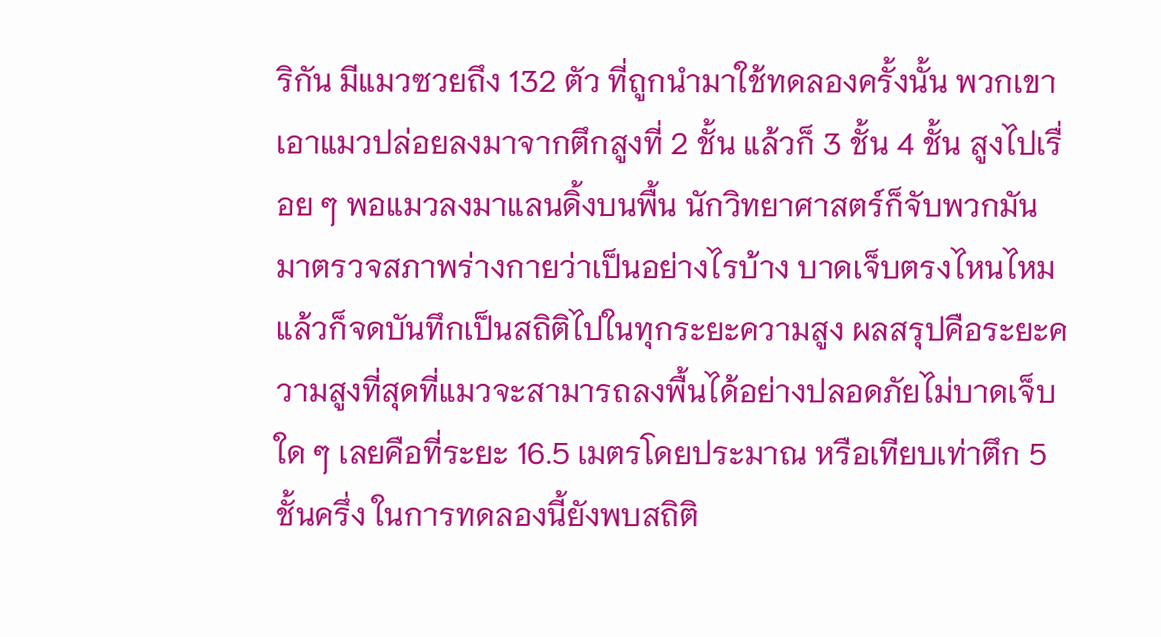ริกัน มีแมวซวยถึง 132 ตัว ที่ถูกนำมาใช้ทดลองครั้งนั้น พวกเขาเอาแมวปล่อยลงมาจากตึกสูงที่ 2 ชั้น แล้วก็ 3 ชั้น 4 ชั้น สูงไปเรื่อย ๆ พอแมวลงมาแลนดิ้งบนพื้น นักวิทยาศาสตร์ก็จับพวกมันมาตรวจสภาพร่างกายว่าเป็นอย่างไรบ้าง บาดเจ็บตรงไหนไหม แล้วก็จดบันทึกเป็นสถิติไปในทุกระยะความสูง ผลสรุปคือระยะความสูงที่สุดที่แมวจะสามารถลงพื้นได้อย่างปลอดภัยไม่บาดเจ็บใด ๆ เลยคือที่ระยะ 16.5 เมตรโดยประมาณ หรือเทียบเท่าตึก 5 ชั้นครึ่ง ในการทดลองนี้ยังพบสถิติ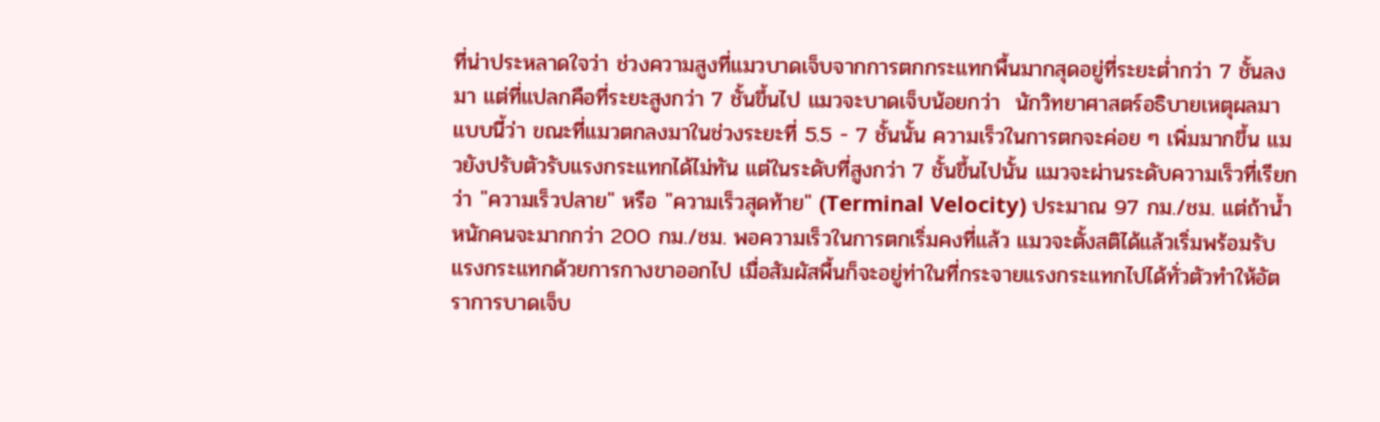ที่น่าประหลาดใจว่า ช่วงความสูงที่แมวบาดเจ็บจากการตกกระแทกพื้นมากสุดอยู่ที่ระยะต่ำกว่า 7 ชั้นลงมา แต่ที่แปลกคือที่ระยะสูงกว่า 7 ชั้นขึ้นไป แมวจะบาดเจ็บน้อยกว่า  นักวิทยาศาสตร์อธิบายเหตุผลมาแบบนี้ว่า ขณะที่แมวตกลงมาในช่วงระยะที่ 5.5 - 7 ชั้นนั้น ความเร็วในการตกจะค่อย ๆ เพิ่มมากขึ้น แมวยังปรับตัวรับแรงกระแทกได้ไม่ทัน แต่ในระดับที่สูงกว่า 7 ชั้นขึ้นไปนั้น แมวจะผ่านระดับความเร็วที่เรียกว่า "ความเร็วปลาย" หรือ "ความเร็วสุดท้าย" (Terminal Velocity) ประมาณ 97 กม./ชม. แต่ถ้าน้ำหนักคนจะมากกว่า 200 กม./ชม. พอความเร็วในการตกเริ่มคงที่แล้ว แมวจะตั้งสติได้แล้วเริ่มพร้อมรับแรงกระแทกด้วยการกางขาออกไป เมื่อสัมผัสพื้นก็จะอยู่ท่าในที่กระจายแรงกระแทกไปได้ทั่วตัวทำให้อัตราการบาดเจ็บ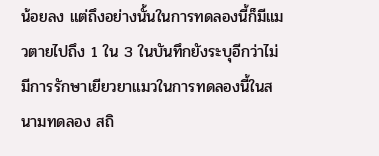น้อยลง แต่ถึงอย่างนั้นในการทดลองนี้ก็มีแมวตายไปถึง 1 ใน 3 ในบันทึกยังระบุอีกว่าไม่มีการรักษาเยียวยาแมวในการทดลองนี้ในสนามทดลอง สถิ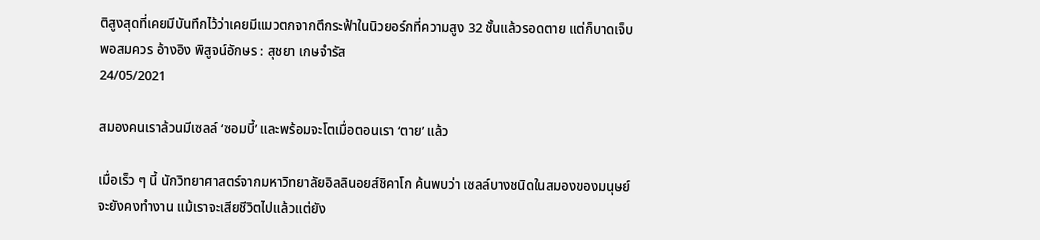ติสูงสุดที่เคยมีบันทึกไว้ว่าเคยมีแมวตกจากตึกระฟ้าในนิวยอร์กที่ความสูง 32 ชั้นแล้วรอดตาย แต่ก็บาดเจ็บพอสมควร อ้างอิง พิสูจน์อักษร : สุชยา เกษจำรัส
24/05/2021

สมองคนเราล้วนมีเซลล์ ‘ซอมบี้’ และพร้อมจะโตเมื่อตอนเรา ‘ตาย’ แล้ว

เมื่อเร็ว ๆ นี้ นักวิทยาศาสตร์จากมหาวิทยาลัยอิลลินอยส์ชิคาโก ค้นพบว่า เซลล์บางชนิดในสมองของมนุษย์จะยังคงทำงาน แม้เราจะเสียชีวิตไปแล้วแต่ยัง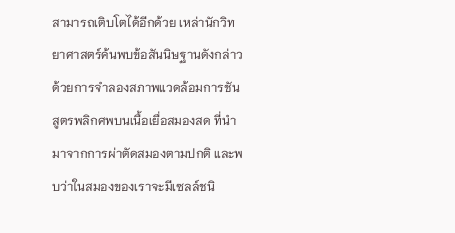สามารถเติบโตได้อีกด้วย เหล่านักวิทยาศาสตร์ค้นพบข้อสันนิษฐานดังกล่าว ด้วยการจำลองสภาพแวดล้อมการชันสูตรพลิกศพบนเนื้อเยื่อสมองสด ที่นำมาจากการผ่าตัดสมองตามปกติ และพบว่าในสมองของเราจะมีเซลล์ชนิ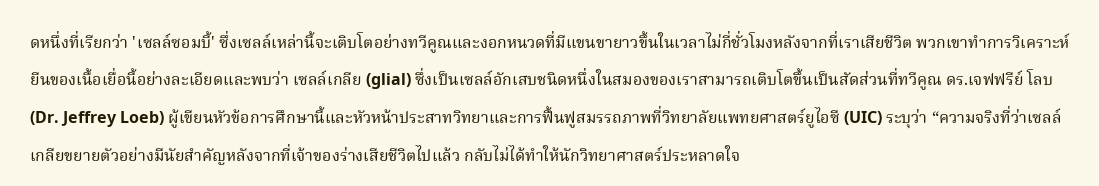ดหนึ่งที่เรียกว่า 'เซลล์ซอมบี้' ซึ่งเซลล์เหล่านี้จะเติบโตอย่างทวีคูณและงอกหนวดที่มีแขนขายาวขึ้นในเวลาไม่กี่ชั่วโมงหลังจากที่เราเสียชีวิต พวกเขาทำการวิเคราะห์ยีนของเนื้อเยื่อนี้อย่างละเอียดและพบว่า เซลล์เกลีย (glial) ซึ่งเป็นเซลล์อักเสบชนิดหนึ่งในสมองของเราสามารถเติบโตขึ้นเป็นสัดส่วนที่ทวีคูณ ดร.เจฟฟรีย์ โลบ (Dr. Jeffrey Loeb) ผู้เขียนหัวข้อการศึกษานี้และหัวหน้าประสาทวิทยาและการฟื้นฟูสมรรถภาพที่วิทยาลัยแพทยศาสตร์ยูไอซี (UIC) ระบุว่า “ความจริงที่ว่าเซลล์เกลียขยายตัวอย่างมีนัยสำคัญหลังจากที่เจ้าของร่างเสียชีวิตไปแล้ว กลับไม่ได้ทำให้นักวิทยาศาสตร์ประหลาดใจ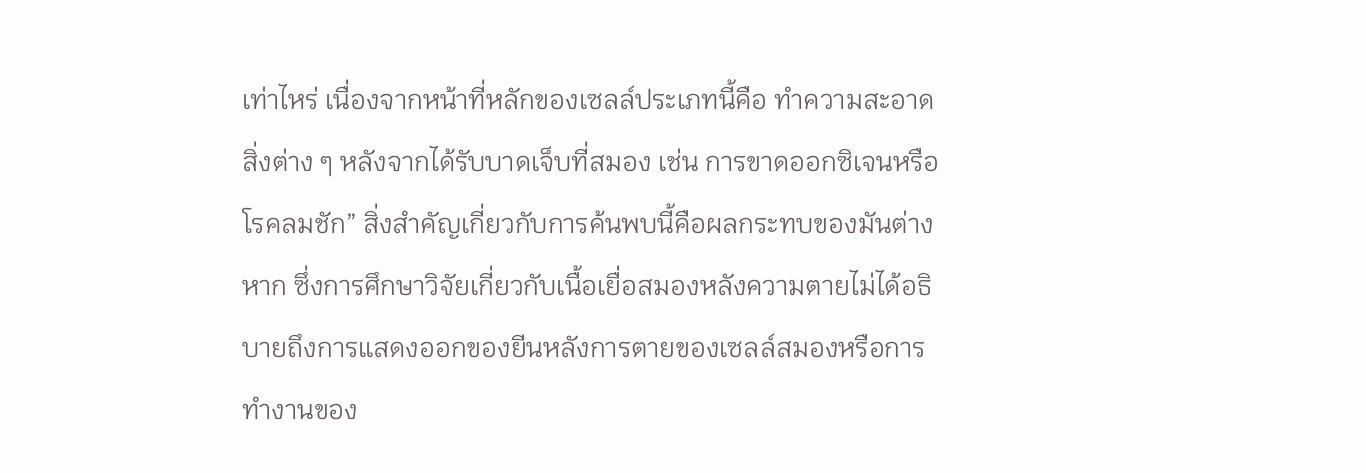เท่าไหร่ เนื่องจากหน้าที่หลักของเซลล์ประเภทนี้คือ ทำความสะอาดสิ่งต่าง ๆ หลังจากได้รับบาดเจ็บที่สมอง เช่น การขาดออกซิเจนหรือโรคลมชัก” สิ่งสำคัญเกี่ยวกับการค้นพบนี้คือผลกระทบของมันต่างหาก ซึ่งการศึกษาวิจัยเกี่ยวกับเนื้อเยื่อสมองหลังความตายไม่ได้อธิบายถึงการแสดงออกของยีนหลังการตายของเซลล์สมองหรือการทำงานของ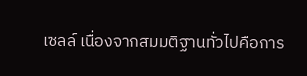เซลล์ เนื่องจากสมมติฐานทั่วไปคือการ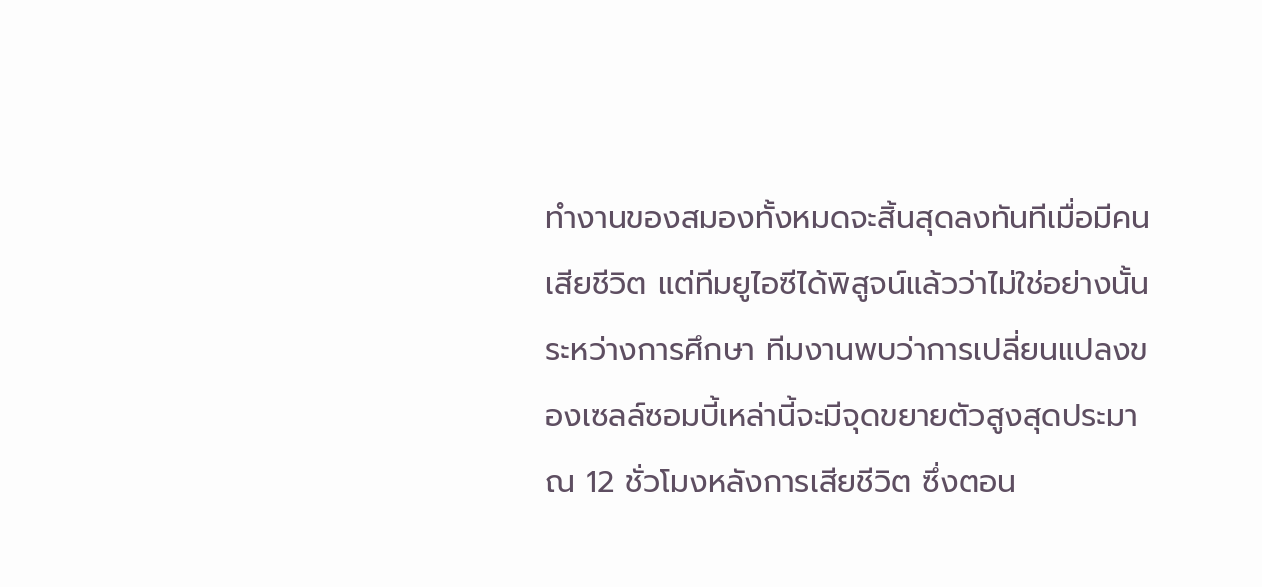ทำงานของสมองทั้งหมดจะสิ้นสุดลงทันทีเมื่อมีคนเสียชีวิต แต่ทีมยูไอซีได้พิสูจน์แล้วว่าไม่ใช่อย่างนั้น ระหว่างการศึกษา ทีมงานพบว่าการเปลี่ยนแปลงของเซลล์ซอมบี้เหล่านี้จะมีจุดขยายตัวสูงสุดประมาณ 12 ชั่วโมงหลังการเสียชีวิต ซึ่งตอน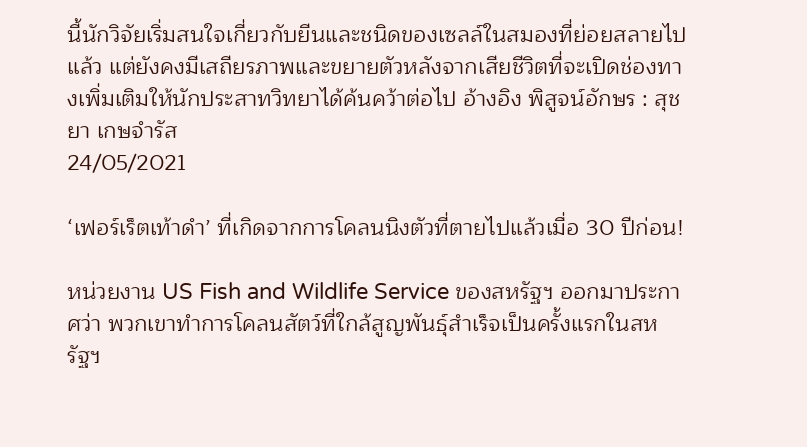นี้นักวิจัยเริ่มสนใจเกี่ยวกับยีนและชนิดของเซลล์ในสมองที่ย่อยสลายไปแล้ว แต่ยังคงมีเสถียรภาพและขยายตัวหลังจากเสียชีวิตที่จะเปิดช่องทางเพิ่มเติมให้นักประสาทวิทยาได้ค้นคว้าต่อไป อ้างอิง พิสูจน์อักษร : สุชยา เกษจำรัส
24/05/2021

‘เฟอร์เร็ตเท้าดำ’ ที่เกิดจากการโคลนนิงตัวที่ตายไปแล้วเมื่อ 30 ปีก่อน!

หน่วยงาน US Fish and Wildlife Service ของสหรัฐฯ ออกมาประกาศว่า พวกเขาทำการโคลนสัตว์ที่ใกล้สูญพันธุ์สำเร็จเป็นครั้งแรกในสหรัฐฯ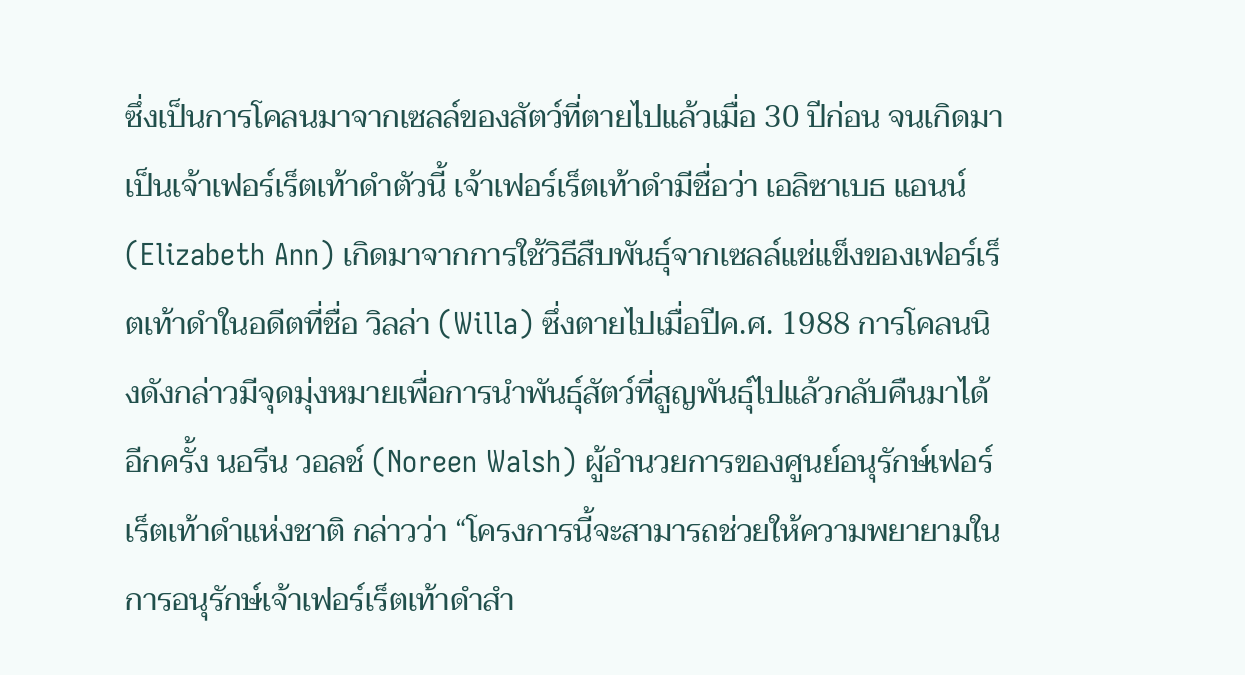ซึ่งเป็นการโคลนมาจากเซลล์ของสัตว์ที่ตายไปแล้วเมื่อ 30 ปีก่อน จนเกิดมาเป็นเจ้าเฟอร์เร็ตเท้าดำตัวนี้ เจ้าเฟอร์เร็ตเท้าดำมีชื่อว่า เอลิซาเบธ แอนน์ (Elizabeth Ann) เกิดมาจากการใช้วิธีสืบพันธุ์จากเซลล์แช่แข็งของเฟอร์เร็ตเท้าดำในอดีตที่ชื่อ วิลล่า (Willa) ซึ่งตายไปเมื่อปีค.ศ. 1988 การโคลนนิงดังกล่าวมีจุดมุ่งหมายเพื่อการนำพันธุ์สัตว์ที่สูญพันธุ์ไปแล้วกลับคืนมาได้อีกครั้ง นอรีน วอลช์ (Noreen Walsh) ผู้อำนวยการของศูนย์อนุรักษ์เฟอร์เร็ตเท้าดำแห่งชาติ กล่าวว่า “โครงการนี้จะสามารถช่วยให้ความพยายามในการอนุรักษ์เจ้าเฟอร์เร็ตเท้าดำสำ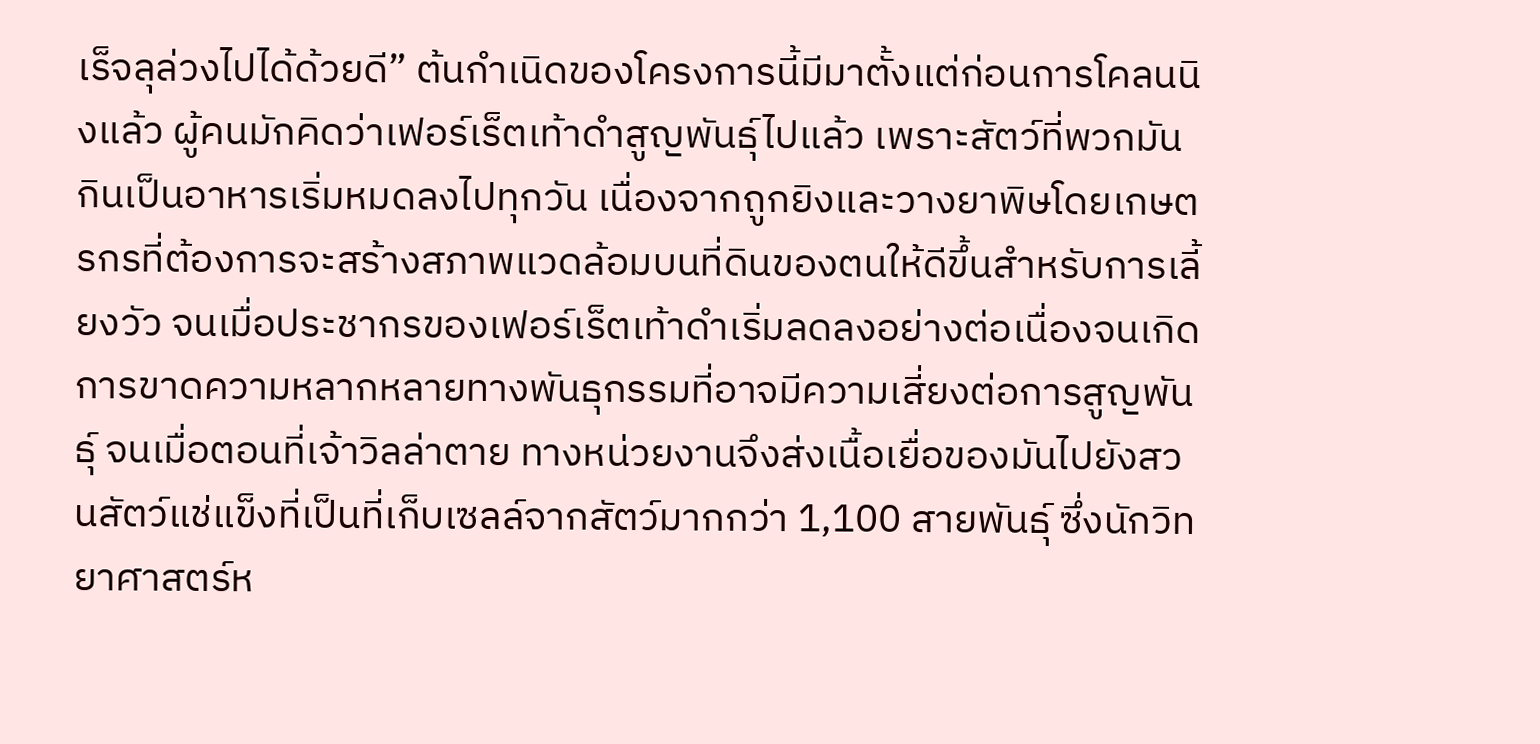เร็จลุล่วงไปได้ด้วยดี” ต้นกำเนิดของโครงการนี้มีมาตั้งแต่ก่อนการโคลนนิงแล้ว ผู้คนมักคิดว่าเฟอร์เร็ตเท้าดำสูญพันธุ์ไปแล้ว เพราะสัตว์ที่พวกมันกินเป็นอาหารเริ่มหมดลงไปทุกวัน เนื่องจากถูกยิงและวางยาพิษโดยเกษตรกรที่ต้องการจะสร้างสภาพแวดล้อมบนที่ดินของตนให้ดีขึ้นสำหรับการเลี้ยงวัว จนเมื่อประชากรของเฟอร์เร็ตเท้าดำเริ่มลดลงอย่างต่อเนื่องจนเกิดการขาดความหลากหลายทางพันธุกรรมที่อาจมีความเสี่ยงต่อการสูญพันธุ์ จนเมื่อตอนที่เจ้าวิลล่าตาย ทางหน่วยงานจึงส่งเนื้อเยื่อของมันไปยังสวนสัตว์แช่แข็งที่เป็นที่เก็บเซลล์จากสัตว์มากกว่า 1,100 สายพันธุ์ ซึ่งนักวิทยาศาสตร์ห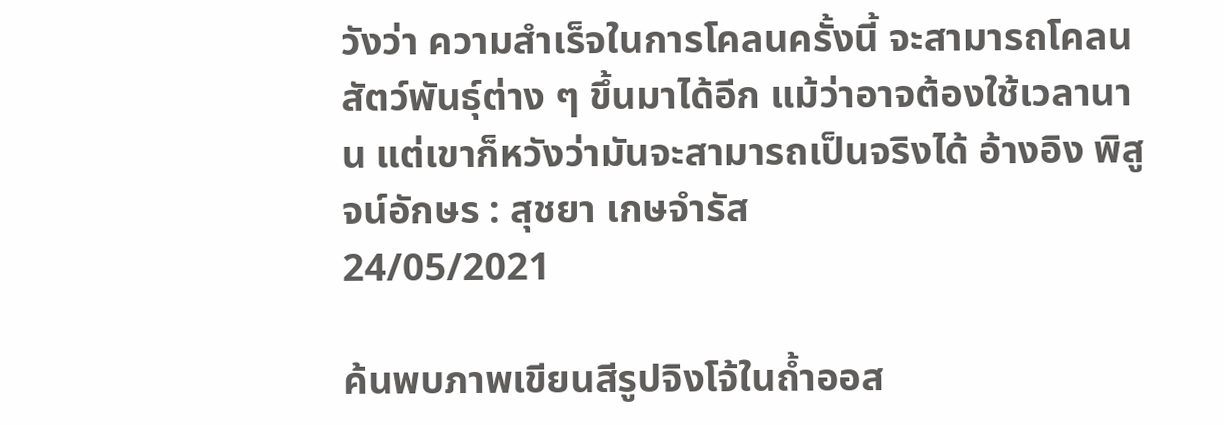วังว่า ความสำเร็จในการโคลนครั้งนี้ จะสามารถโคลนสัตว์พันธุ์ต่าง ๆ ขึ้นมาได้อีก แม้ว่าอาจต้องใช้เวลานาน แต่เขาก็หวังว่ามันจะสามารถเป็นจริงได้ อ้างอิง พิสูจน์อักษร : สุชยา เกษจำรัส
24/05/2021

ค้นพบภาพเขียนสีรูปจิงโจ้ในถ้ำออส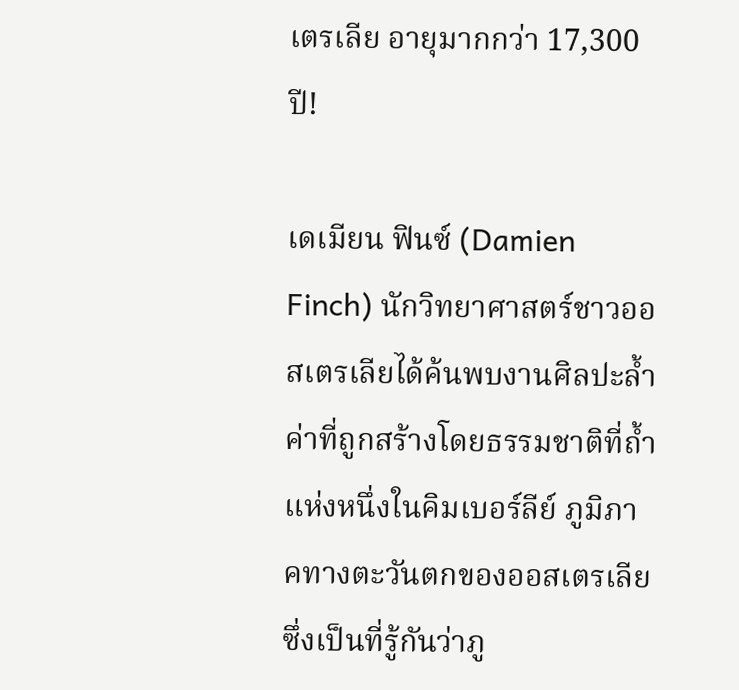เตรเลีย อายุมากกว่า 17,300 ปี!

เดเมียน ฟินซ์ (Damien Finch) นักวิทยาศาสตร์ชาวออสเตรเลียได้ค้นพบงานศิลปะล้ำค่าที่ถูกสร้างโดยธรรมชาติที่ถ้ำแห่งหนึ่งในคิมเบอร์ลีย์ ภูมิภาคทางตะวันตกของออสเตรเลีย ซึ่งเป็นที่รู้กันว่าภู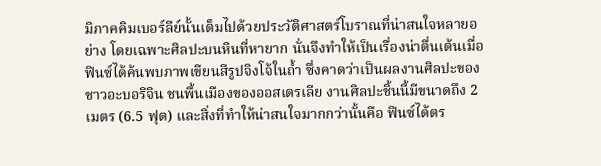มิภาคคิมเบอร์ลีย์นั้นเต็มไปด้วยประวัติศาสตร์โบราณที่น่าสนใจหลายอย่าง โดยเฉพาะศิลปะบนหินที่หายาก นั่นจึงทำให้เป็นเรื่องน่าตื่นเต้นเมื่อฟินซ์ได้ค้นพบภาพเขียนสีรูปจิงโจ้ในถ้ำ ซึ่งคาดว่าเป็นผลงานศิลปะของชาวอะบอริจิน ชนพื้นเมืองของออสเตรเลีย งานศิลปะชิ้นนี้มีขนาดถึง 2 เมตร (6.5 ฟุต) และสิ่งที่ทำให้น่าสนใจมากกว่านั้นคือ ฟินซ์ได้ตร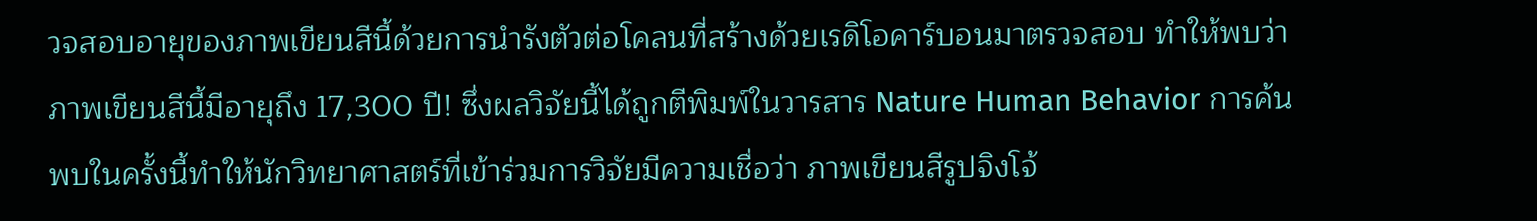วจสอบอายุของภาพเขียนสีนี้ด้วยการนำรังตัวต่อโคลนที่สร้างด้วยเรดิโอคาร์บอนมาตรวจสอบ ทำให้พบว่า ภาพเขียนสีนี้มีอายุถึง 17,300 ปี! ซึ่งผลวิจัยนี้ได้ถูกตีพิมพ์ในวารสาร Nature Human Behavior การค้นพบในครั้งนี้ทำให้นักวิทยาศาสตร์ที่เข้าร่วมการวิจัยมีความเชื่อว่า ภาพเขียนสีรูปจิงโจ้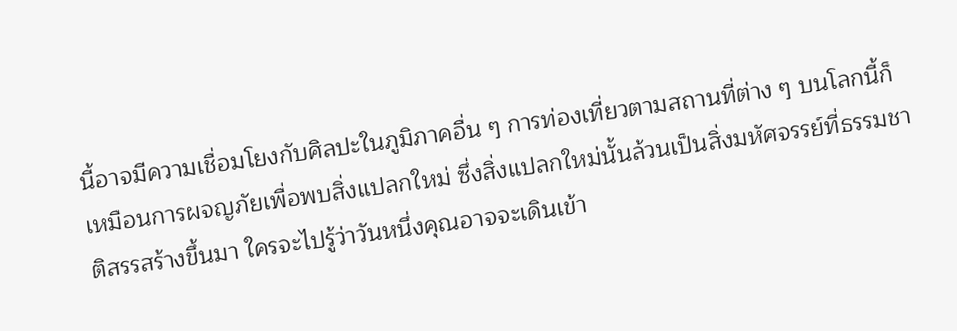นี้อาจมีความเชื่อมโยงกับศิลปะในภูมิภาคอื่น ๆ การท่องเที่ยวตามสถานที่ต่าง ๆ บนโลกนี้ก็เหมือนการผจญภัยเพื่อพบสิ่งแปลกใหม่ ซึ่งสิ่งแปลกใหม่นั้นล้วนเป็นสิ่งมหัศจรรย์ที่ธรรมชาติสรรสร้างขึ้นมา ใครจะไปรู้ว่าวันหนึ่งคุณอาจจะเดินเข้า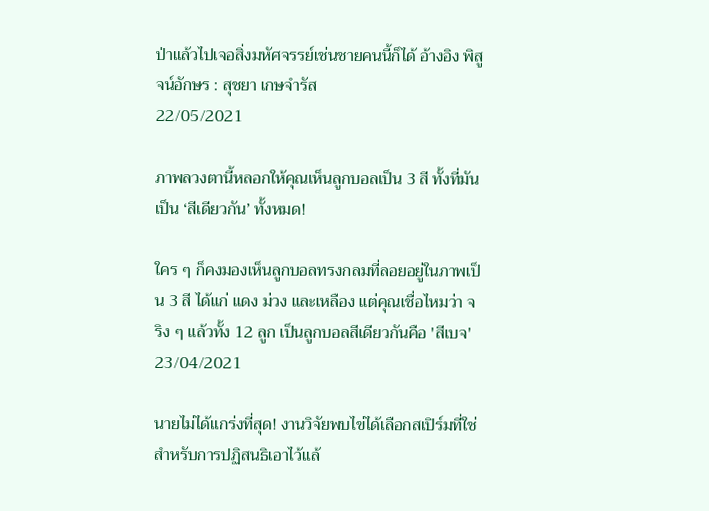ป่าแล้วไปเจอสิ่งมหัศจรรย์เช่นชายคนนี้ก็ได้ อ้างอิง พิสูจน์อักษร : สุชยา เกษจำรัส
22/05/2021

ภาพลวงตานี้หลอกให้คุณเห็นลูกบอลเป็น 3 สี ทั้งที่มันเป็น ‘สีเดียวกัน’ ทั้งหมด!

ใคร ๆ ก็คงมองเห็นลูกบอลทรงกลมที่ลอยอยู่ในภาพเป็น 3 สี ได้แก่ แดง ม่วง และเหลือง แต่คุณเชื่อไหมว่า จริง ๆ แล้วทั้ง 12 ลูก เป็นลูกบอลสีเดียวกันคือ 'สีเบจ'
23/04/2021

นายไม่ได้แกร่งที่สุด! งานวิจัยพบไข่ได้เลือกสเปิร์มที่ใช่สำหรับการปฏิสนธิเอาไว้แล้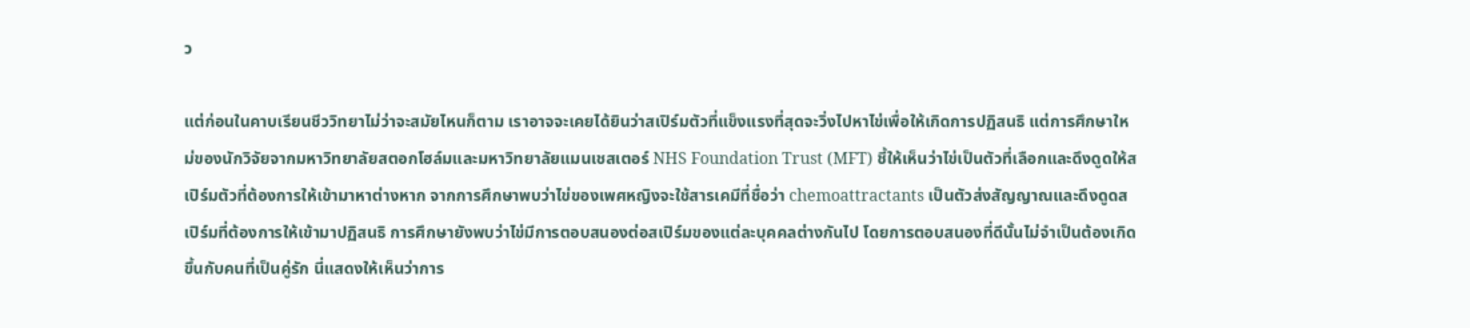ว

แต่ก่อนในคาบเรียนชีววิทยาไม่ว่าจะสมัยไหนก็ตาม เราอาจจะเคยได้ยินว่าสเปิร์มตัวที่แข็งแรงที่สุดจะวิ่งไปหาไข่เพื่อให้เกิดการปฏิสนธิ แต่การศึกษาใหม่ของนักวิจัยจากมหาวิทยาลัยสตอกโฮล์มและมหาวิทยาลัยแมนเชสเตอร์ NHS Foundation Trust (MFT) ชี้ให้เห็นว่าไข่เป็นตัวที่เลือกและดึงดูดให้สเปิร์มตัวที่ต้องการให้เข้ามาหาต่างหาก จากการศึกษาพบว่าไข่ของเพศหญิงจะใช้สารเคมีที่ชื่อว่า chemoattractants เป็นตัวส่งสัญญาณและดึงดูดสเปิร์มที่ต้องการให้เข้ามาปฏิสนธิ การศึกษายังพบว่าไข่มีการตอบสนองต่อสเปิร์มของแต่ละบุคคลต่างกันไป โดยการตอบสนองที่ดีนั้นไม่จำเป็นต้องเกิดขึ้นกับคนที่เป็นคู่รัก นี่แสดงให้เห็นว่าการ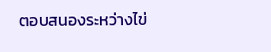ตอบสนองระหว่างไข่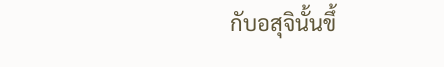กับอสุจินั้นขึ้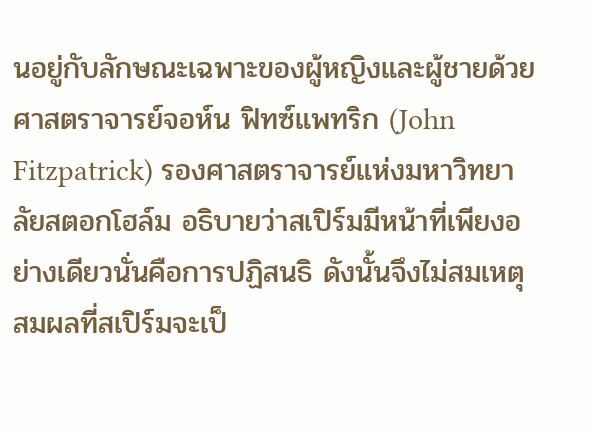นอยู่กับลักษณะเฉพาะของผู้หญิงและผู้ชายด้วย ศาสตราจารย์จอห์น ฟิทซ์แพทริก (John Fitzpatrick) รองศาสตราจารย์แห่งมหาวิทยาลัยสตอกโฮล์ม อธิบายว่าสเปิร์มมีหน้าที่เพียงอย่างเดียวนั่นคือการปฏิสนธิ ดังนั้นจึงไม่สมเหตุสมผลที่สเปิร์มจะเป็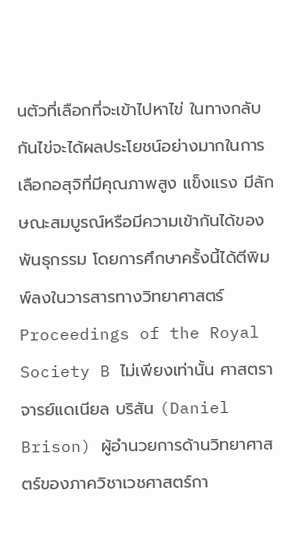นตัวที่เลือกที่จะเข้าไปหาไข่ ในทางกลับกันไข่จะได้ผลประโยชน์อย่างมากในการเลือกอสุจิที่มีคุณภาพสูง แข็งแรง มีลักษณะสมบูรณ์หรือมีความเข้ากันได้ของพันธุกรรม โดยการศึกษาครั้งนี้ได้ตีพิมพ์ลงในวารสารทางวิทยาศาสตร์ Proceedings of the Royal Society B ไม่เพียงเท่านั้น ศาสตราจารย์แดเนียล บริสัน (Daniel Brison) ผู้อำนวยการด้านวิทยาศาสตร์ของภาควิชาเวชศาสตร์กา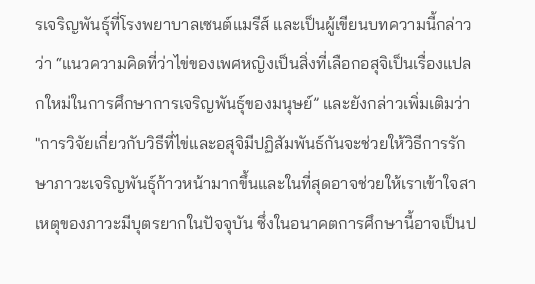รเจริญพันธุ์ที่โรงพยาบาลเซนต์แมรีส์ และเป็นผู้เขียนบทความนี้กล่าวว่า “แนวความคิดที่ว่าไข่ของเพศหญิงเป็นสิ่งที่เลือกอสุจิเป็นเรื่องแปลกใหม่ในการศึกษาการเจริญพันธุ์ของมนุษย์” และยังกล่าวเพิ่มเติมว่า "การวิจัยเกี่ยวกับวิธีที่ไข่และอสุจิมีปฏิสัมพันธ์กันจะช่วยให้วิธีการรักษาภาวะเจริญพันธุ์ก้าวหน้ามากขึ้นและในที่สุดอาจช่วยให้เราเข้าใจสาเหตุของภาวะมีบุตรยากในปัจจุบัน ซึ่งในอนาคตการศึกษานี้อาจเป็นป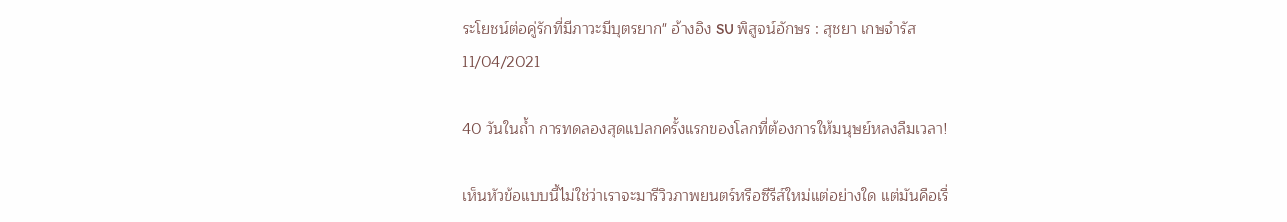ระโยชน์ต่อคู่รักที่มีภาวะมีบุตรยาก" อ้างอิง SU พิสูจน์อักษร : สุชยา เกษจำรัส
11/04/2021

40 วันในถ้ำ การทดลองสุดแปลกครั้งแรกของโลกที่ต้องการให้มนุษย์หลงลืมเวลา!

เห็นหัวข้อแบบนี้ไม่ใช่ว่าเราจะมารีวิวภาพยนตร์หรือซีรีส์ใหม่แต่อย่างใด แต่มันคือเรื่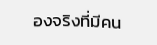องจริงที่มีคน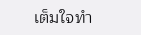เต็มใจทำ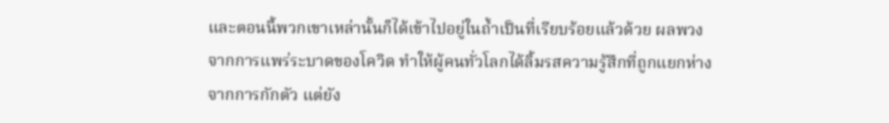และตอนนี้พวกเขาเหล่านั้นก็ได้เข้าไปอยู่ในถ้ำเป็นที่เรียบร้อยแล้วด้วย ผลพวงจากการแพร่ระบาดของโควิด ทำให้ผู้คนทั่วโลกได้ลิ้มรสความรู้สึกที่ถูกแยกห่างจากการกักตัว แต่ยัง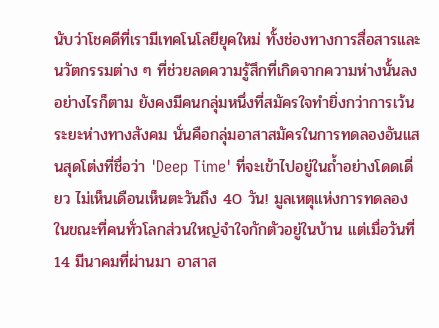นับว่าโชคดีที่เรามีเทคโนโลยียุคใหม่ ทั้งช่องทางการสื่อสารและนวัตกรรมต่าง ๆ ที่ช่วยลดความรู้สึกที่เกิดจากความห่างนั้นลง อย่างไรก็ตาม ยังคงมีคนกลุ่มหนึ่งที่สมัครใจทำยิ่งกว่าการเว้นระยะห่างทางสังคม นั่นคือกลุ่มอาสาสมัครในการทดลองอันแสนสุดโต่งที่ชื่อว่า 'Deep Time' ที่จะเข้าไปอยู่ในถ้ำอย่างโดดเดี่ยว ไม่เห็นเดือนเห็นตะวันถึง 40 วัน! มูลเหตุแห่งการทดลอง  ในขณะที่คนทั่วโลกส่วนใหญ่จำใจกักตัวอยู่ในบ้าน แต่เมื่อวันที่ 14 มีนาคมที่ผ่านมา อาสาส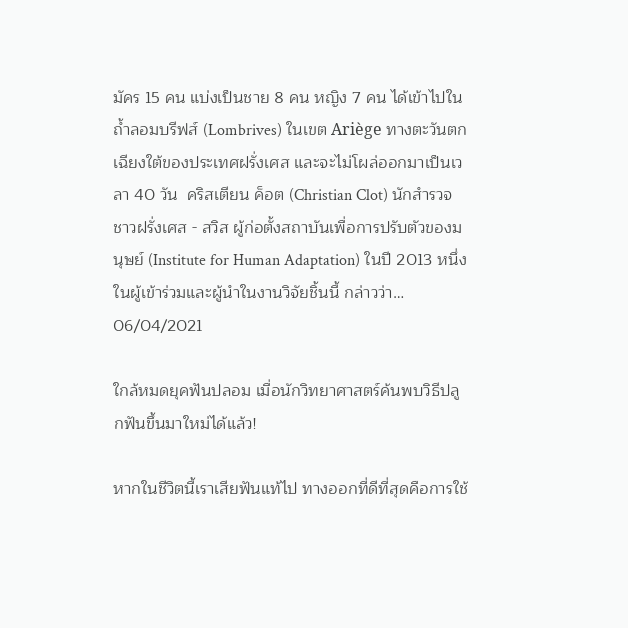มัคร 15 คน แบ่งเป็นชาย 8 คน หญิง 7 คน ได้เข้าไปในถ้ำลอมบรีฟส์ (Lombrives) ในเขต Ariège ทางตะวันตกเฉียงใต้ของประเทศฝรั่งเศส และจะไม่โผล่ออกมาเป็นเวลา 40 วัน  คริสเตียน ค็อต (Christian Clot) นักสำรวจชาวฝรั่งเศส - สวิส ผู้ก่อตั้งสถาบันเพื่อการปรับตัวของมนุษย์ (Institute for Human Adaptation) ในปี 2013 หนึ่งในผู้เข้าร่วมและผู้นำในงานวิจัยชิ้นนี้ กล่าวว่า…
06/04/2021

ใกล้หมดยุคฟันปลอม เมื่อนักวิทยาศาสตร์ค้นพบวิธีปลูกฟันขึ้นมาใหม่ได้แล้ว!

หากในชีวิตนี้เราเสียฟันแท้ไป ทางออกที่ดีที่สุดคือการใช้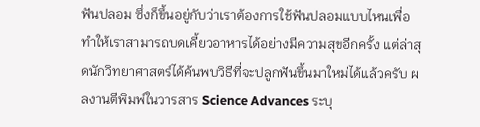ฟันปลอม ซึ่งก็ขึ้นอยู่กับว่าเราต้องการใช้ฟันปลอมแบบไหนเพื่อทำให้เราสามารถบดเคี้ยวอาหารได้อย่างมีความสุขอีกครั้ง แต่ล่าสุดนักวิทยาศาสตร์ได้ค้นพบวิธีที่จะปลูกฟันขึ้นมาใหม่ได้แล้วครับ ผลงานตีพิมพ์ในวารสาร Science Advances ระบุ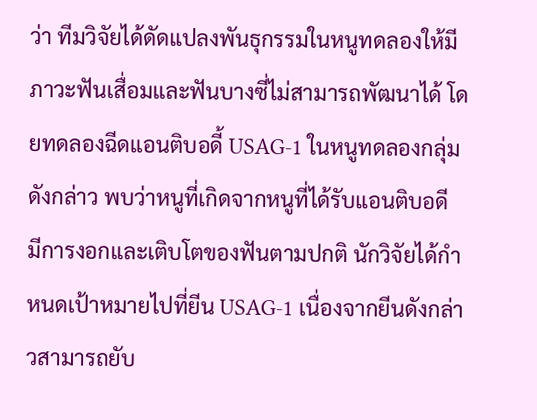ว่า ทีมวิจัยได้ดัดแปลงพันธุกรรมในหนูทดลองให้มีภาวะฟันเสื่อมและฟันบางซี่ไม่สามารถพัฒนาได้ โดยทดลองฉีดแอนติบอดี้ USAG-1 ในหนูทดลองกลุ่มดังกล่าว พบว่าหนูที่เกิดจากหนูที่ได้รับแอนติบอดี มีการงอกและเติบโตของฟันตามปกติ นักวิจัยได้กำหนดเป้าหมายไปที่ยีน USAG-1 เนื่องจากยีนดังกล่าวสามารถยับ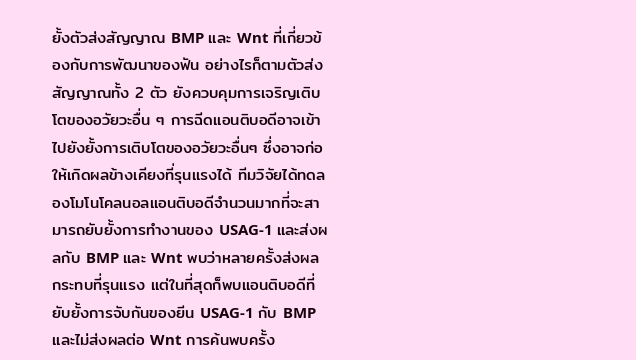ยั้งตัวส่งสัญญาณ BMP และ Wnt ที่เกี่ยวข้องกับการพัฒนาของฟัน อย่างไรก็ตามตัวส่งสัญญาณทั้ง 2 ตัว ยังควบคุมการเจริญเติบโตของอวัยวะอื่น ๆ การฉีดแอนติบอดีอาจเข้าไปยังยั้งการเติบโตของอวัยวะอื่นๆ ซึ่งอาจก่อให้เกิดผลข้างเคียงที่รุนแรงได้ ทีมวิจัยได้ทดลองโมโนโคลนอลแอนติบอดีจำนวนมากที่จะสามารถยับยั้งการทำงานของ USAG-1 และส่งผลกับ BMP และ Wnt พบว่าหลายครั้งส่งผลกระทบที่รุนแรง แต่ในที่สุดก็พบแอนติบอดีที่ยับยั้งการจับกันของยีน USAG-1 กับ BMP และไม่ส่งผลต่อ Wnt การค้นพบครั้ง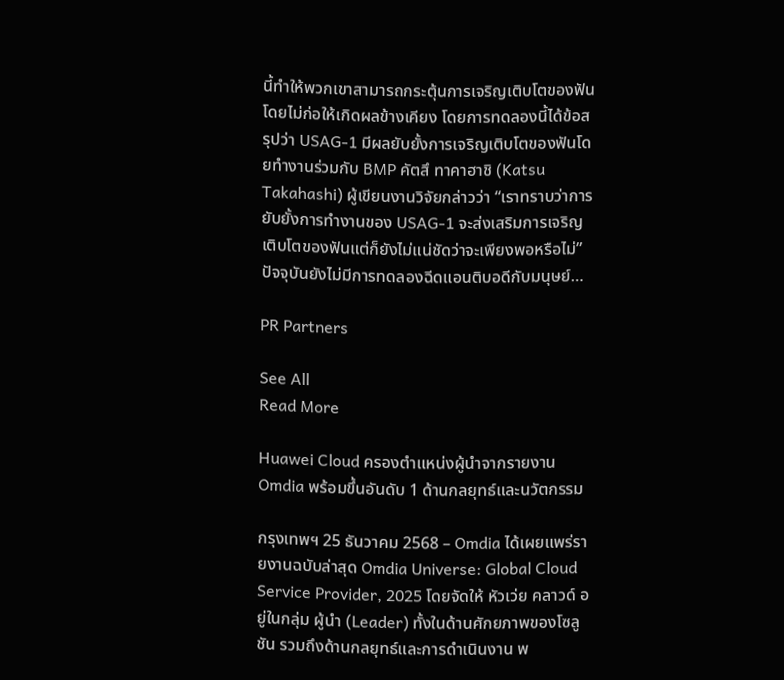นี้ทำให้พวกเขาสามารถกระตุ้นการเจริญเติบโตของฟันโดยไม่ก่อให้เกิดผลข้างเคียง โดยการทดลองนี้ได้ข้อสรุปว่า USAG-1 มีผลยับยั้งการเจริญเติบโตของฟันโดยทำงานร่วมกับ BMP คัตสึ ทาคาฮาชิ (Katsu Takahashi) ผู้เขียนงานวิจัยกล่าวว่า “เราทราบว่าการยับยั้งการทำงานของ USAG-1 จะส่งเสริมการเจริญเติบโตของฟันแต่ก็ยังไม่แน่ชัดว่าจะเพียงพอหรือไม่” ปัจจุบันยังไม่มีการทดลองฉีดแอนติบอดีกับมนุษย์…

PR Partners

See All
Read More

Huawei Cloud ครองตำแหน่งผู้นำจากรายงาน Omdia พร้อมขึ้นอันดับ 1 ด้านกลยุทธ์และนวัตกรรม

กรุงเทพฯ 25 ธันวาคม 2568 – Omdia ได้เผยแพร่รายงานฉบับล่าสุด Omdia Universe: Global Cloud Service Provider, 2025 โดยจัดให้ หัวเว่ย คลาวด์ อยู่ในกลุ่ม ผู้นำ (Leader) ทั้งในด้านศักยภาพของโซลูชัน รวมถึงด้านกลยุทธ์และการดำเนินงาน พ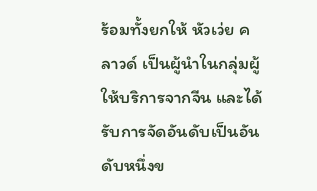ร้อมทั้งยกให้ หัวเว่ย คลาวด์ เป็นผู้นำในกลุ่มผู้ให้บริการจากจีน และได้รับการจัดอันดับเป็นอันดับหนึ่งข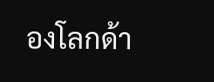องโลกด้า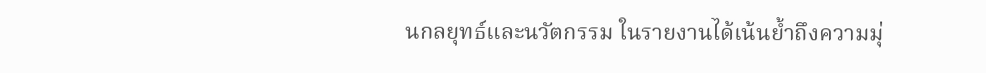นกลยุทธ์และนวัตกรรม ในรายงานได้เน้นย้ำถึงความมุ่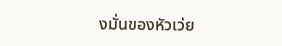งมั่นของหัวเว่ย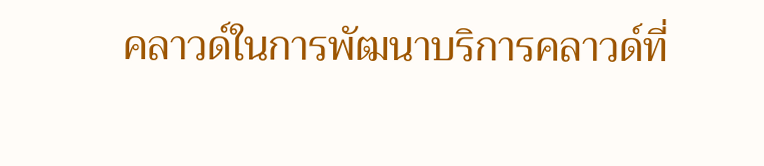คลาวด์ในการพัฒนาบริการคลาวด์ที่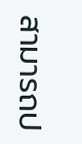สามารถป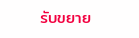รับขยาย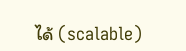ได้ (scalable)